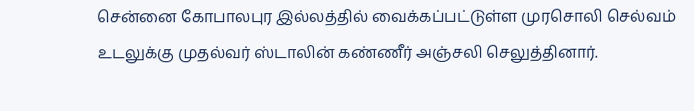சென்னை கோபாலபுர இல்லத்தில் வைக்கப்பட்டுள்ள முரசொலி செல்வம் உடலுக்கு முதல்வர் ஸ்டாலின் கண்ணீர் அஞ்சலி செலுத்தினார்.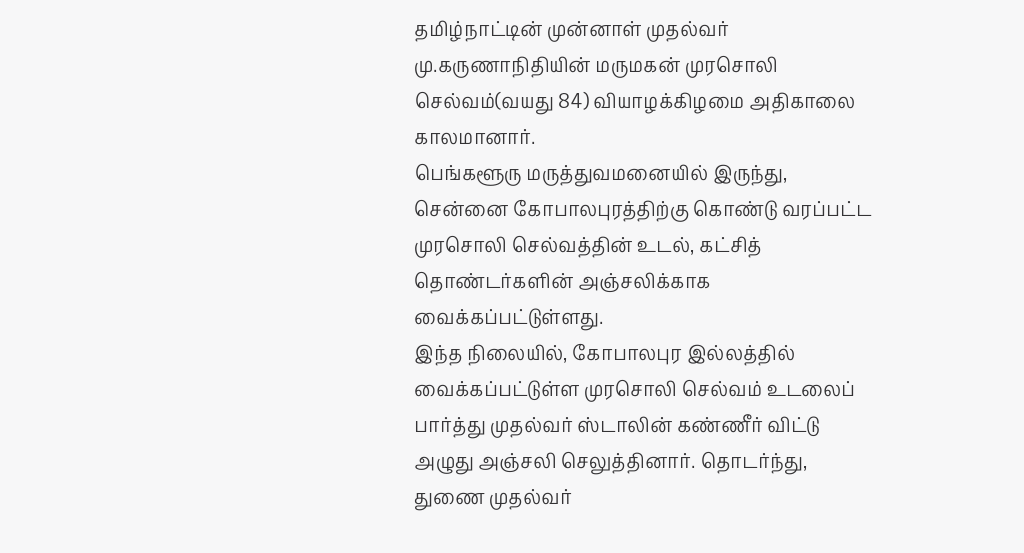தமிழ்நாட்டின் முன்னாள் முதல்வர் மு.கருணாநிதியின் மருமகன் முரசொலி செல்வம்(வயது 84) வியாழக்கிழமை அதிகாலை காலமானார்.
பெங்களூரு மருத்துவமனையில் இருந்து, சென்னை கோபாலபுரத்திற்கு கொண்டு வரப்பட்ட முரசொலி செல்வத்தின் உடல், கட்சித் தொண்டர்களின் அஞ்சலிக்காக வைக்கப்பட்டுள்ளது.
இந்த நிலையில், கோபாலபுர இல்லத்தில் வைக்கப்பட்டுள்ள முரசொலி செல்வம் உடலைப் பார்த்து முதல்வர் ஸ்டாலின் கண்ணீர் விட்டு அழுது அஞ்சலி செலுத்தினார். தொடர்ந்து, துணை முதல்வர்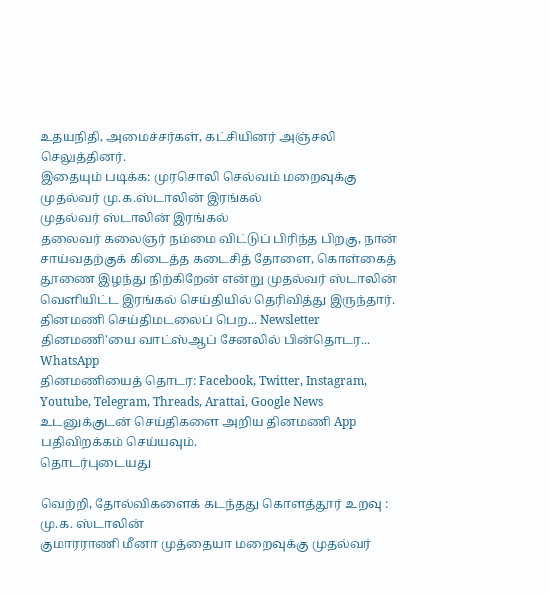உதயநிதி, அமைச்சர்கள், கட்சியினர் அஞ்சலி செலுத்தினர்.
இதையும் படிக்க: முரசொலி செல்வம் மறைவுக்கு முதல்வர் மு.க.ஸ்டாலின் இரங்கல்
முதல்வர் ஸ்டாலின் இரங்கல்
தலைவர் கலைஞர் நம்மை விட்டுப் பிரிந்த பிறகு, நான் சாய்வதற்குக் கிடைத்த கடைசித் தோளை, கொள்கைத் தூணை இழந்து நிற்கிறேன் என்று முதல்வர் ஸ்டாலின் வெளியிட்ட இரங்கல் செய்தியில் தெரிவித்து இருந்தார்.
தினமணி செய்திமடலைப் பெற... Newsletter
தினமணி'யை வாட்ஸ்ஆப் சேனலில் பின்தொடர... WhatsApp
தினமணியைத் தொடர: Facebook, Twitter, Instagram, Youtube, Telegram, Threads, Arattai, Google News
உடனுக்குடன் செய்திகளை அறிய தினமணி App பதிவிறக்கம் செய்யவும்.
தொடர்புடையது

வெற்றி, தோல்விகளைக் கடந்தது கொளத்தூர் உறவு : மு.க. ஸ்டாலின்
குமாரராணி மீனா முத்தையா மறைவுக்கு முதல்வர்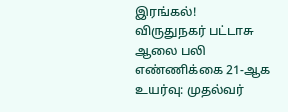இரங்கல்!
விருதுநகர் பட்டாசு ஆலை பலி எண்ணிக்கை 21-ஆக உயர்வு: முதல்வர்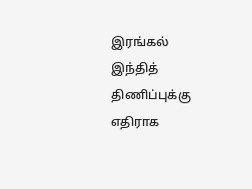இரங்கல்
இந்தித் திணிப்புக்கு எதிராக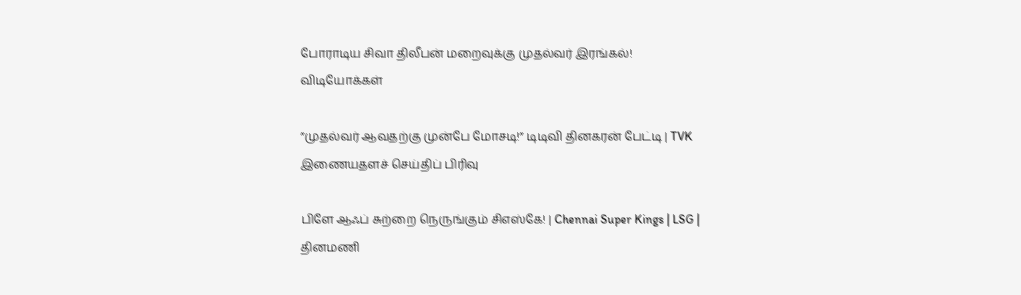போராடிய சிவா திலீபன் மறைவுக்கு முதல்வர் இரங்கல்!
விடியோக்கள்

”முதல்வர் ஆவதற்கு முன்பே மோசடி!” டிடிவி தினகரன் பேட்டி | TVK
இணையதளச் செய்திப் பிரிவு

பிளே ஆஃப் சுற்றை நெருங்கும் சிஎஸ்கே! | Chennai Super Kings | LSG |
தினமணி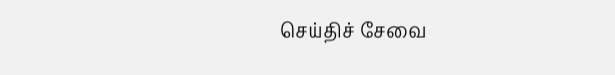செய்திச் சேவை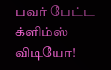பவர் பேட்ட க்ளிம்ஸ் விடியோ!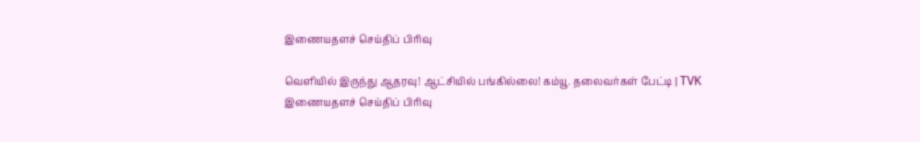இணையதளச் செய்திப் பிரிவு

வெளியில் இருந்து ஆதரவு! ஆட்சியில் பங்கில்லை! கம்யூ. தலைவர்கள் பேட்டி | TVK
இணையதளச் செய்திப் பிரிவு